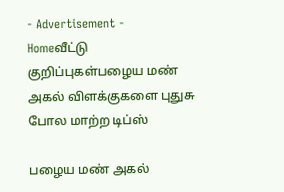- Advertisement -
Homeவீட்டு குறிப்புகள்பழைய மண் அகல் விளக்குகளை புதுசு போல மாற்ற டிப்ஸ்

பழைய மண் அகல்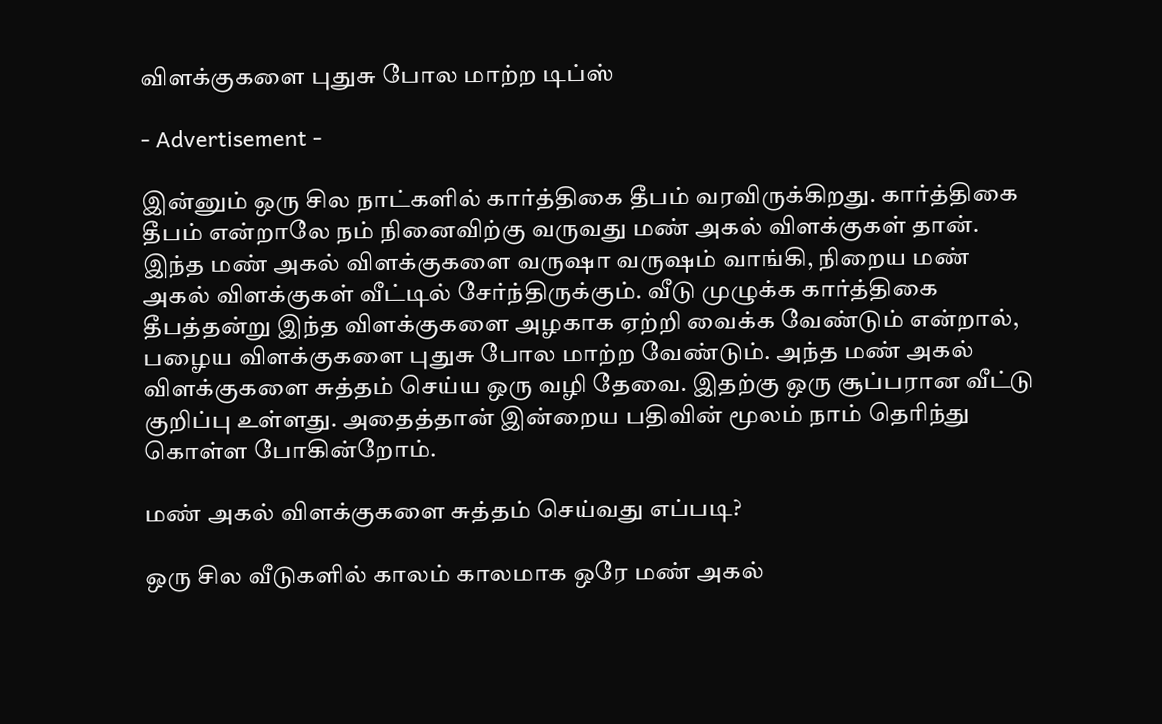விளக்குகளை புதுசு போல மாற்ற டிப்ஸ்

- Advertisement -

இன்னும் ஒரு சில நாட்களில் கார்த்திகை தீபம் வரவிருக்கிறது. கார்த்திகை தீபம் என்றாலே நம் நினைவிற்கு வருவது மண் அகல் விளக்குகள் தான். இந்த மண் அகல் விளக்குகளை வருஷா வருஷம் வாங்கி, நிறைய மண் அகல் விளக்குகள் வீட்டில் சேர்ந்திருக்கும். வீடு முழுக்க கார்த்திகை தீபத்தன்று இந்த விளக்குகளை அழகாக ஏற்றி வைக்க வேண்டும் என்றால், பழைய விளக்குகளை புதுசு போல மாற்ற வேண்டும். அந்த மண் அகல் விளக்குகளை சுத்தம் செய்ய ஒரு வழி தேவை. இதற்கு ஒரு சூப்பரான வீட்டு குறிப்பு உள்ளது. அதைத்தான் இன்றைய பதிவின் மூலம் நாம் தெரிந்து கொள்ள போகின்றோம்.

மண் அகல் விளக்குகளை சுத்தம் செய்வது எப்படி?

ஒரு சில வீடுகளில் காலம் காலமாக ஒரே மண் அகல்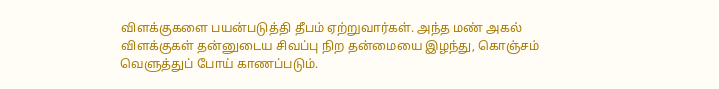விளக்குகளை பயன்படுத்தி தீபம் ஏற்றுவார்கள். அந்த மண் அகல் விளக்குகள் தன்னுடைய சிவப்பு நிற தன்மையை இழந்து, கொஞ்சம் வெளுத்துப் போய் காணப்படும்.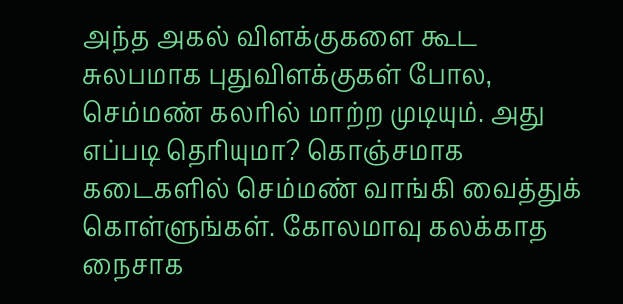அந்த அகல் விளக்குகளை கூட சுலபமாக புதுவிளக்குகள் போல, செம்மண் கலரில் மாற்ற முடியும். அது எப்படி தெரியுமா? கொஞ்சமாக கடைகளில் செம்மண் வாங்கி வைத்துக் கொள்ளுங்கள். கோலமாவு கலக்காத நைசாக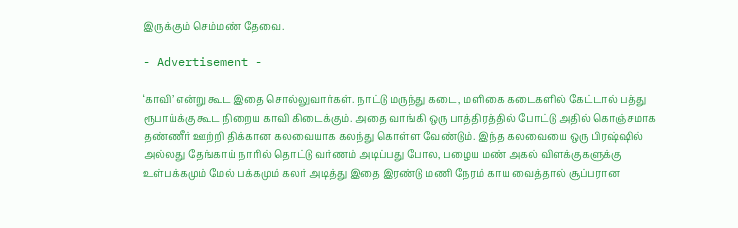இருக்கும் செம்மண் தேவை.

- Advertisement -

‘காவி’ என்று கூட இதை சொல்லுவார்கள். நாட்டு மருந்து கடை, மளிகை கடைகளில் கேட்டால் பத்து ரூபாய்க்கு கூட நிறைய காவி கிடைக்கும். அதை வாங்கி ஒரு பாத்திரத்தில் போட்டு அதில் கொஞ்சமாக தண்ணீர் ஊற்றி திக்கான கலவையாக கலந்து கொள்ள வேண்டும். இந்த கலவையை ஒரு பிரஷ்ஷில் அல்லது தேங்காய் நாரில் தொட்டு வர்ணம் அடிப்பது போல, பழைய மண் அகல் விளக்குகளுக்கு உள்பக்கமும் மேல் பக்கமும் கலர் அடித்து இதை இரண்டு மணி நேரம் காய வைத்தால் சூப்பரான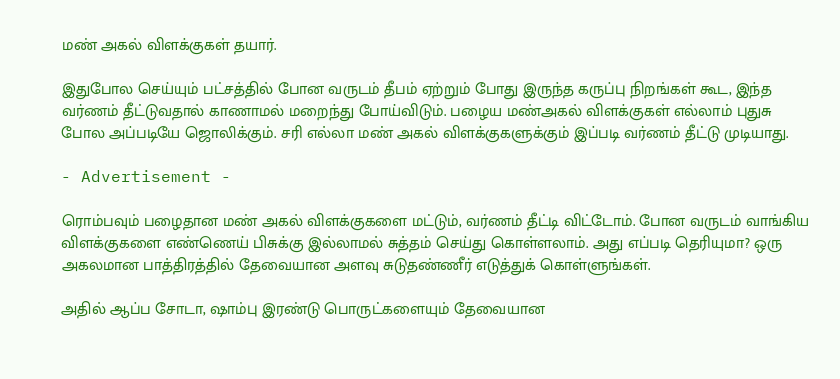மண் அகல் விளக்குகள் தயார்.

இதுபோல செய்யும் பட்சத்தில் போன வருடம் தீபம் ஏற்றும் போது இருந்த கருப்பு நிறங்கள் கூட, இந்த வர்ணம் தீட்டுவதால் காணாமல் மறைந்து போய்விடும். பழைய மண்அகல் விளக்குகள் எல்லாம் புதுசு போல அப்படியே ஜொலிக்கும். சரி எல்லா மண் அகல் விளக்குகளுக்கும் இப்படி வர்ணம் தீட்டு முடியாது.

- Advertisement -

ரொம்பவும் பழைதான மண் அகல் விளக்குகளை மட்டும், வர்ணம் தீட்டி விட்டோம். போன வருடம் வாங்கிய விளக்குகளை எண்ணெய் பிசுக்கு இல்லாமல் சுத்தம் செய்து கொள்ளலாம். அது எப்படி தெரியுமா? ஒரு அகலமான பாத்திரத்தில் தேவையான அளவு சுடுதண்ணீர் எடுத்துக் கொள்ளுங்கள்.

அதில் ஆப்ப சோடா, ஷாம்பு இரண்டு பொருட்களையும் தேவையான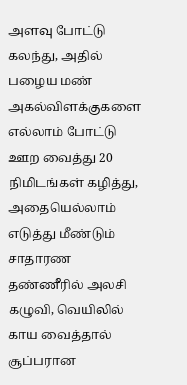அளவு போட்டு கலந்து, அதில் பழைய மண் அகல்விளக்குகளை எல்லாம் போட்டு ஊற வைத்து 20 நிமிடங்கள் கழித்து, அதையெல்லாம் எடுத்து மீண்டும் சாதாரண தண்ணீரில் அலசி கழுவி, வெயிலில் காய வைத்தால் சூப்பரான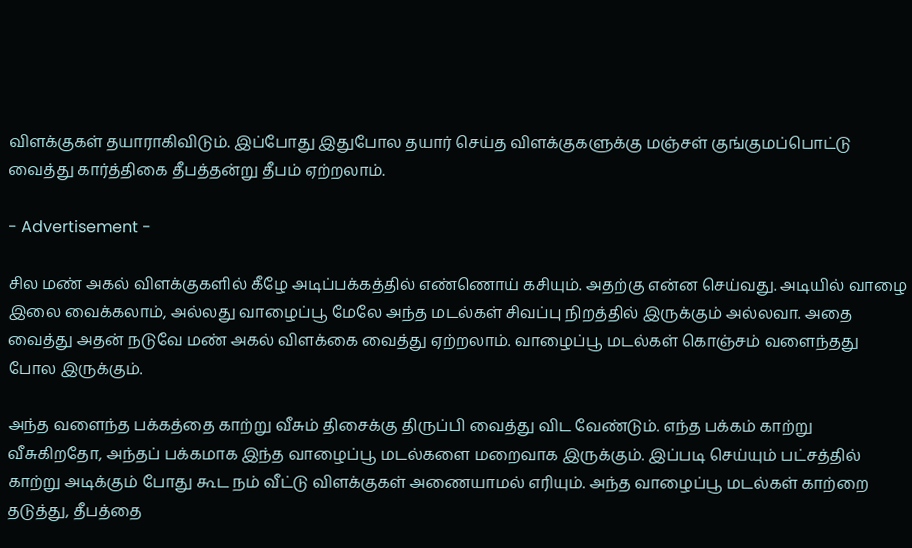விளக்குகள் தயாராகிவிடும். இப்போது இதுபோல தயார் செய்த விளக்குகளுக்கு மஞ்சள் குங்குமப்பொட்டு வைத்து கார்த்திகை தீபத்தன்று தீபம் ஏற்றலாம்.

- Advertisement -

சில மண் அகல் விளக்குகளில் கீழே அடிப்பக்கத்தில் எண்ணொய் கசியும். அதற்கு என்ன செய்வது. அடியில் வாழை இலை வைக்கலாம், அல்லது வாழைப்பூ மேலே அந்த மடல்கள் சிவப்பு நிறத்தில் இருக்கும் அல்லவா. அதை வைத்து அதன் நடுவே மண் அகல் விளக்கை வைத்து ஏற்றலாம். வாழைப்பூ மடல்கள் கொஞ்சம் வளைந்தது போல இருக்கும்.

அந்த வளைந்த பக்கத்தை காற்று வீசும் திசைக்கு திருப்பி வைத்து விட வேண்டும். எந்த பக்கம் காற்று வீசுகிறதோ, அந்தப் பக்கமாக இந்த வாழைப்பூ மடல்களை மறைவாக இருக்கும். இப்படி செய்யும் பட்சத்தில் காற்று அடிக்கும் போது கூட நம் வீட்டு விளக்குகள் அணையாமல் எரியும். அந்த வாழைப்பூ மடல்கள் காற்றை தடுத்து, தீபத்தை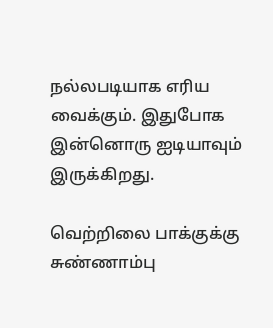நல்லபடியாக எரிய வைக்கும். இதுபோக இன்னொரு ஐடியாவும் இருக்கிறது.

வெற்றிலை பாக்குக்கு சுண்ணாம்பு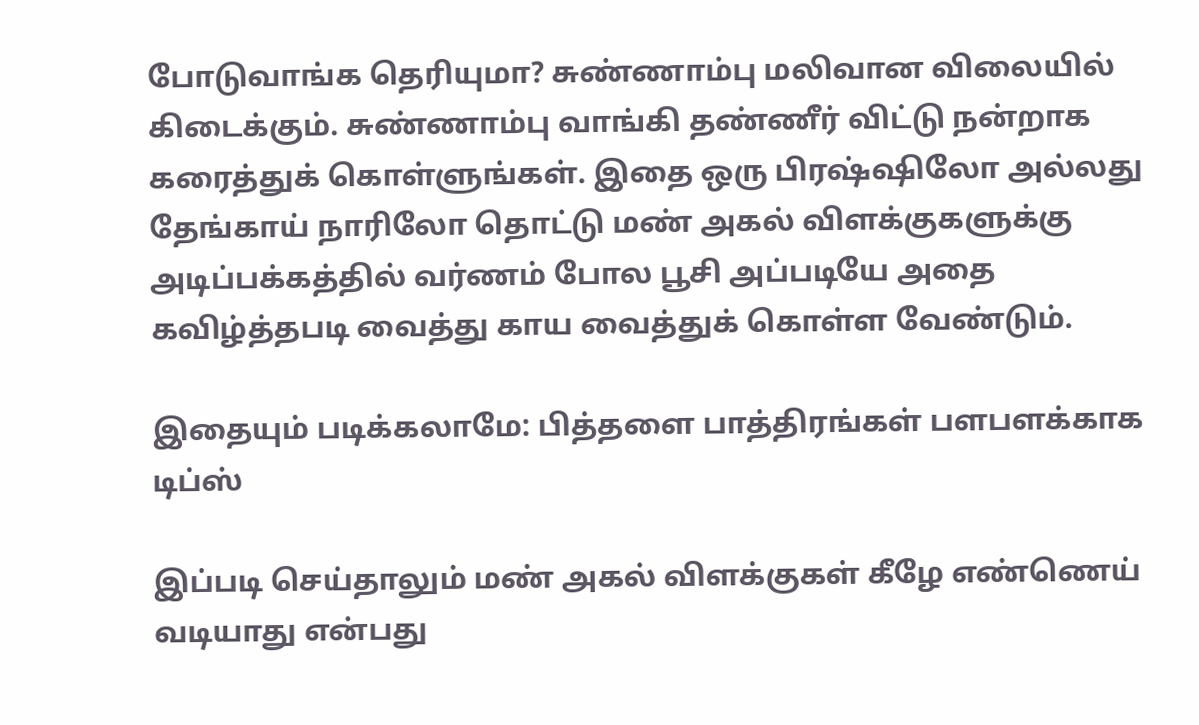போடுவாங்க தெரியுமா? சுண்ணாம்பு மலிவான விலையில் கிடைக்கும். சுண்ணாம்பு வாங்கி தண்ணீர் விட்டு நன்றாக கரைத்துக் கொள்ளுங்கள். இதை ஒரு பிரஷ்ஷிலோ அல்லது தேங்காய் நாரிலோ தொட்டு மண் அகல் விளக்குகளுக்கு அடிப்பக்கத்தில் வர்ணம் போல பூசி அப்படியே அதை கவிழ்த்தபடி வைத்து காய வைத்துக் கொள்ள வேண்டும்.

இதையும் படிக்கலாமே: பித்தளை பாத்திரங்கள் பளபளக்காக டிப்ஸ்

இப்படி செய்தாலும் மண் அகல் விளக்குகள் கீழே எண்ணெய் வடியாது என்பது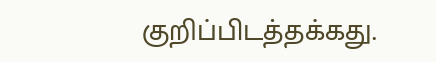குறிப்பிடத்தக்கது.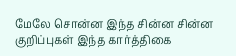மேலே சொன்ன இந்த சின்ன சின்ன குறிப்புகள் இந்த கார்த்திகை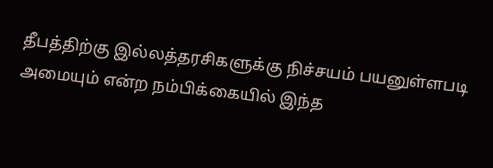தீபத்திற்கு இல்லத்தரசிகளுக்கு நிச்சயம் பயனுள்ளபடி அமையும் என்ற நம்பிக்கையில் இந்த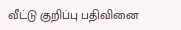வீட்டு குறிப்பு பதிவினை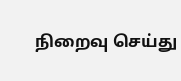நிறைவு செய்து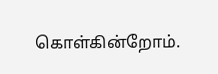கொள்கின்றோம்.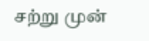சற்று முன்